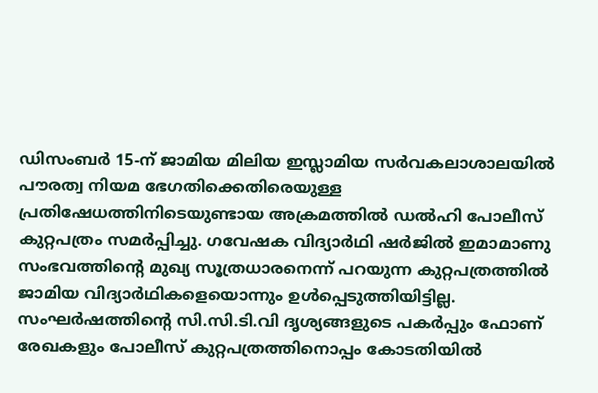ഡിസംബർ 15-ന് ജാമിയ മിലിയ ഇസ്ലാമിയ സർവകലാശാലയിൽ പൗരത്വ നിയമ ഭേഗതിക്കെതിരെയുള്ള പ്രതിഷേധത്തിനിടെയുണ്ടായ അക്രമത്തിൽ ഡൽഹി പോലീസ് കുറ്റപത്രം സമർപ്പിച്ചു. ഗവേഷക വിദ്യാർഥി ഷർജിൽ ഇമാമാണു സംഭവത്തിന്റെ മുഖ്യ സൂത്രധാരനെന്ന് പറയുന്ന കുറ്റപത്രത്തിൽ ജാമിയ വിദ്യാർഥികളെയൊന്നും ഉൾപ്പെടുത്തിയിട്ടില്ല.
സംഘർഷത്തിന്റെ സി.സി.ടി.വി ദൃശ്യങ്ങളുടെ പകർപ്പും ഫോണ് രേഖകളും പോലീസ് കുറ്റപത്രത്തിനൊപ്പം കോടതിയിൽ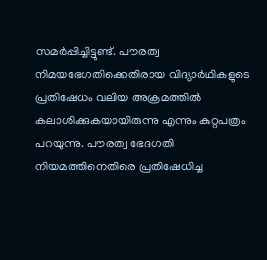സമർപ്പിച്ചിട്ടുണ്ട്. പൗരത്വ നിമയഭേഗതിക്കെതിരായ വിദ്യാർഥികളുടെ പ്രതിഷേധം വലിയ അക്രമത്തിൽ കലാശിക്കുകയായിരുന്നു എന്നും കുറ്റപത്രം പറയുന്നു. പൗരത്വ ഭേദഗതി നിയമത്തിനെതിരെ പ്രതിഷേധിച്ച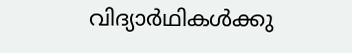വിദ്യാർഥികൾക്കു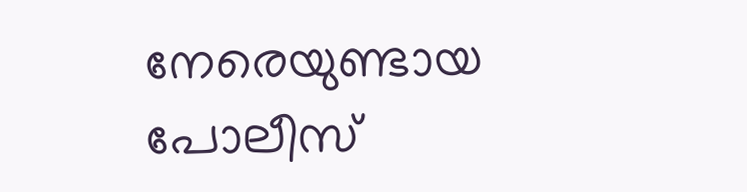നേരെയുണ്ടായ പോലീസ്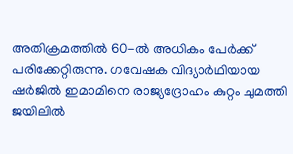അതിക്രമത്തിൽ 60-ൽ അധികം പേർക്ക് പരിക്കേറ്റിരുന്നു. ഗവേഷക വിദ്യാർഥിയായ ഷർജിൽ ഇമാമിനെ രാജ്യദ്രോഹം കുറ്റം ചുമത്തി ജയിലിൽ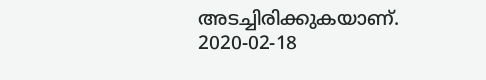അടച്ചിരിക്കുകയാണ്.
2020-02-18